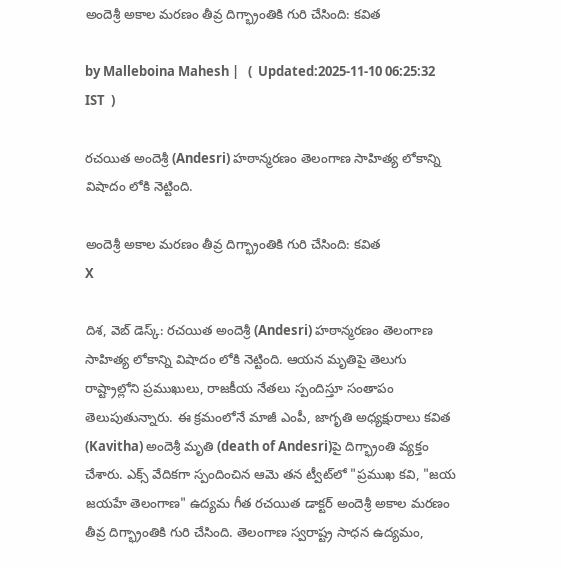అందెశ్రీ అకాల మరణం తీవ్ర దిగ్భ్రాంతికి గురి చేసింది: కవిత

by Malleboina Mahesh |   (  Updated:2025-11-10 06:25:32  IST  )

రచయిత అందెశ్రీ (Andesri) హఠాన్మరణం తెలంగాణ సాహిత్య లోకాన్ని విషాదం లోకి నెట్టింది.

అందెశ్రీ అకాల మరణం తీవ్ర దిగ్భ్రాంతికి గురి చేసింది: కవిత
X

దిశ, వెబ్ డెస్క్: రచయిత అందెశ్రీ (Andesri) హఠాన్మరణం తెలంగాణ సాహిత్య లోకాన్ని విషాదం లోకి నెట్టింది. ఆయన మృతిపై తెలుగు రాష్ట్రాల్లోని ప్రముఖులు, రాజకీయ నేతలు స్పందిస్తూ సంతాపం తెలుపుతున్నారు. ఈ క్రమంలోనే మాజీ ఎంపీ, జాగృతి అధ్యక్షురాలు కవిత (Kavitha) అందెశ్రీ మృతి (death of Andesri)పై దిగ్భ్రాంతి వ్యక్తం చేశారు. ఎక్స్ వేదికగా స్పందించిన ఆమె తన ట్వీట్‌లో "ప్రముఖ కవి, "జయ జయహే తెలంగాణ" ఉద్యమ గీత రచయిత డాక్టర్ అందెశ్రీ అకాల మరణం తీవ్ర దిగ్భ్రాంతికి గురి చేసింది. తెలంగాణ స్వరాష్ట్ర సాధన ఉద్యమం,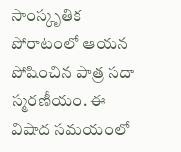సాంస్కృతిక పోరాటంలో ఆయన పోషించిన పాత్ర సదా స్మరణీయం. ఈ విషాద సమయంలో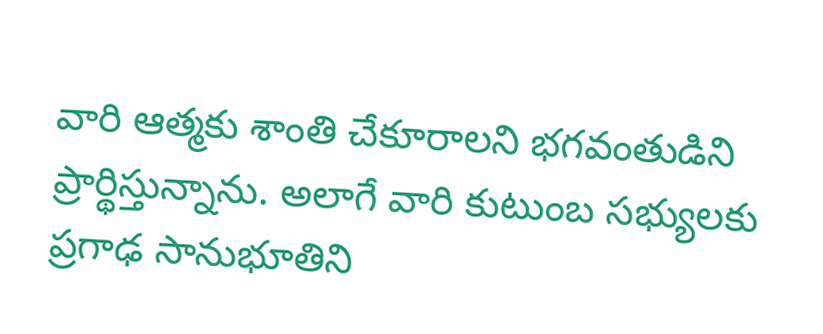వారి ఆత్మకు శాంతి చేకూరాలని భగవంతుడిని ప్రార్థిస్తున్నాను. అలాగే వారి కుటుంబ సభ్యులకు ప్రగాఢ సానుభూతిని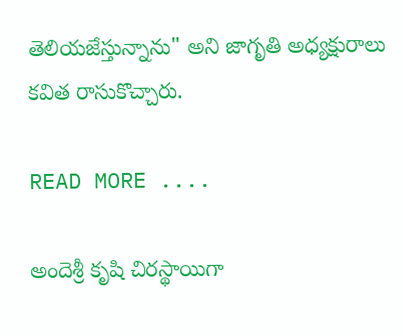తెలియజేస్తున్నాను" అని జాగృతి అధ్యక్షురాలు కవిత రాసుకొచ్చారు.

READ MORE ....

అందెశ్రీ కృషి చిరస్థాయిగా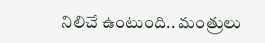నిలిచే ఉంటుంది.. మంత్రులు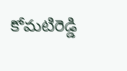కోమటిరెడ్డి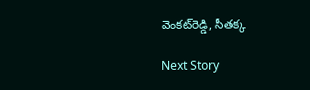వెంకట్‌రెడ్డి, సీతక్క

Next Story